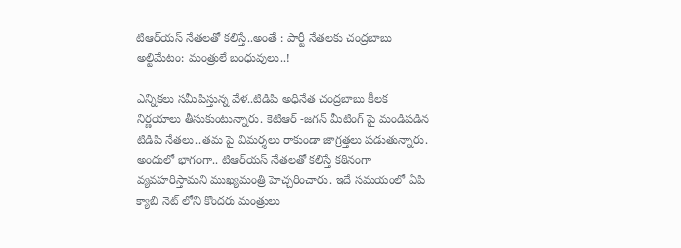టిఆర్‌య‌స్ నేత‌ల‌తో క‌లిస్తే..అంతే : పార్టీ నేత‌ల‌కు చంద్ర‌బాబు అల్టిమేటం: మ‌ంత్రులే బంధువులు..!

ఎన్నిక‌లు స‌మీపిస్తున్న వేళ‌..టిడిపి అధినేత చంద్ర‌బాబు కీల‌క నిర్ణ‌యాలు తీసుకుంటున్నారు. కెటిఆర్ -జ‌గ‌న్ మీటింగ్ పై మండిప‌డిన టిడిపి నేత‌లు..త‌మ పై విమ‌ర్శ‌లు రాకుండా జాగ్ర‌త్త‌లు ప‌డుతున్నారు. అందులో భాగంగా.. టిఆర్‌యస్ నేత‌ల‌తో కలిస్తే కఠినంగా వ్యవహరిస్తామని ముఖ్య‌మంత్రి హెచ్చ‌రించారు. ఇదే స‌మ‌యంలో ఏపి క్యాబి నెట్ లోని కొంద‌రు మంత్రులు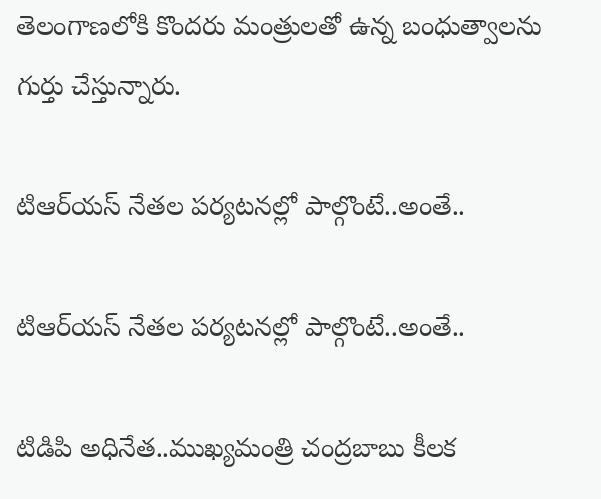తెలంగాణ‌లోకి కొంద‌రు మంత్రుల‌తో ఉన్న బంధుత్వాల‌ను గుర్తు చేస్తున్నారు.

టిఆర్‌య‌స్ నేత‌ల ప‌ర్య‌ట‌న‌ల్లో పాల్గొంటే..అంతే..

టిఆర్‌య‌స్ నేత‌ల ప‌ర్య‌ట‌న‌ల్లో పాల్గొంటే..అంతే..

టిడిపి అధినేత‌..ముఖ్య‌మంత్రి చంద్ర‌బాబు కీల‌క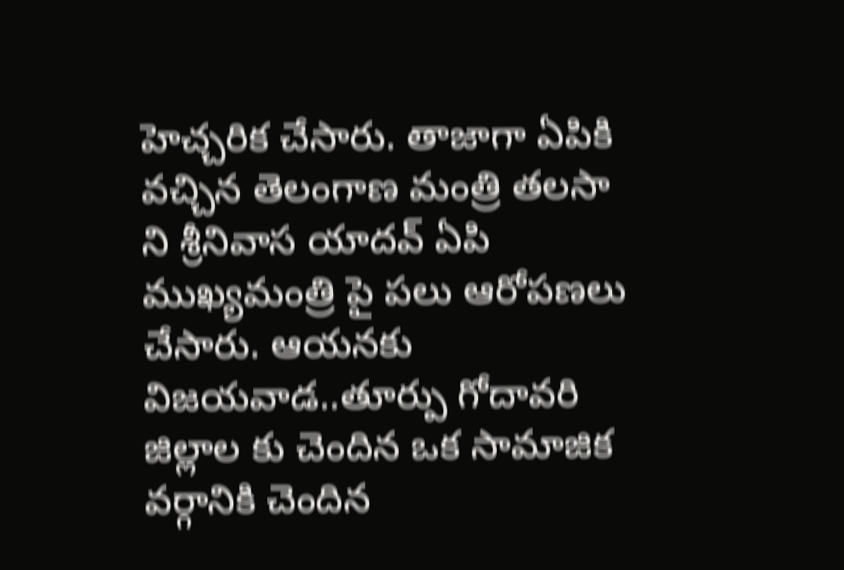హెచ్చ‌రిక చేసారు. తాజాగా ఏపికి వ‌చ్చిన తెలంగాణ మంత్రి త‌ల‌సా ని శ్రీనివాస యాద‌వ్ ఏపి ముఖ్య‌మంత్రి పై ప‌లు ఆరోప‌ణ‌లు చేసారు. ఆయ‌నకు విజ‌య‌వాడ‌..తూర్పు గోదావ‌రి జిల్లాల కు చెందిన ఒక సామాజిక వ‌ర్గానికి చెందిన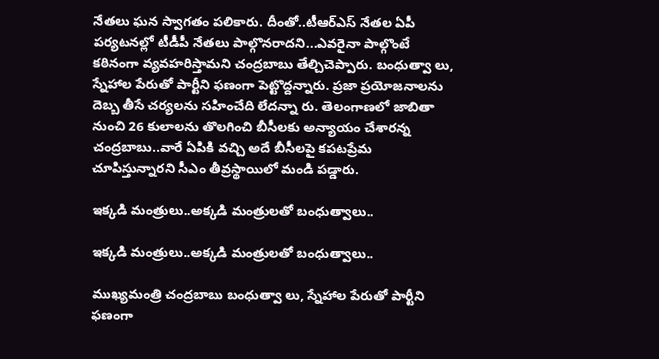నేత‌లు ఘ‌న స్వాగ‌తం పలికారు. దీంతో..టీఆర్‌ఎస్‌ నేతల ఏపీ పర్యటనల్లో టీడీపీ నేతలు పాల్గొనరాదని...ఎవరైనా పాల్గొంటే కఠినంగా వ్యవహరిస్తామని చంద్ర‌బాబు తేల్చిచెప్పారు. బంధుత్వా లు, స్నేహాల పేరుతో పార్టీని ఫణంగా పెట్టొద్దన్నారు. ప్రజా ప్రయోజనాలను దెబ్బ తీసే చర్యలను సహించేది లేదన్నా రు. తెలంగాణలో జాబితా నుంచి 26 కులాలను తొలగించి బీసీలకు అన్యాయం చేశారన్న చంద్ర‌బాబు..వారే ఏపికి వ‌చ్చి అదే బీసీలపై కపటప్రేమ చూపిస్తున్నారని సీఎం తీవ్రస్థాయిలో మండి పడ్డారు.

ఇక్క‌డి మంత్రులు..అక్క‌డి మంత్రుల‌తో బంధుత్వాలు..

ఇక్క‌డి మంత్రులు..అక్క‌డి మంత్రుల‌తో బంధుత్వాలు..

ముఖ్య‌మంత్రి చంద్ర‌బాబు బంధుత్వా లు, స్నేహాల పేరుతో పార్టీని ఫణంగా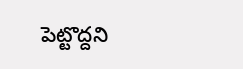పెట్టొద్దని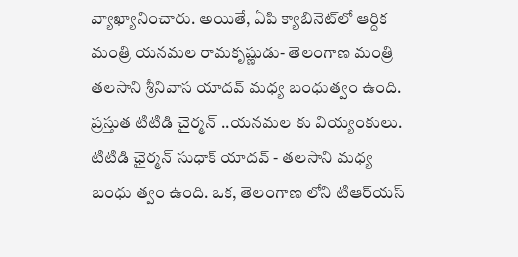వ్యాఖ్యానించారు. అయితే, ఏపి క్యాబినెట్‌లో ఆర్దిక మంత్రి య‌న‌మ‌ల రామ‌కృష్ణుడు- తెలంగాణ మంత్రి త‌ల‌సాని శ్రీనివాస యాద‌వ్ మ‌ధ్య బంధుత్వం ఉంది. ప్ర‌స్తుత టిటిడి చైర్మ‌న్ ..య‌న‌మ‌ల కు వియ్యంకులు. టిటిడి ఛైర్మ‌న్ సుధాక్ యాద‌వ్ - త‌ల‌సాని మ‌ధ్య బంధు త్వం ఉంది. ఒక‌, తెలంగాణ లోని టిఆర్‌య‌స్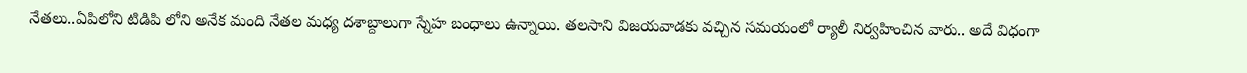నేత‌లు..ఏపిలోని టిడిపి లోని అనేక మంది నేత‌ల మ‌ధ్య ద‌శాబ్దాలుగా స్నేహ బంధాలు ఉన్నాయి. త‌ల‌సాని విజ‌య‌వాడ‌కు వ‌చ్చిన స‌మయంలో ర్యాలీ నిర్వ‌హించిన వారు.. అదే విధంగా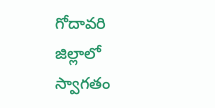గోదావ‌రి జిల్లాలో స్వాగ‌తం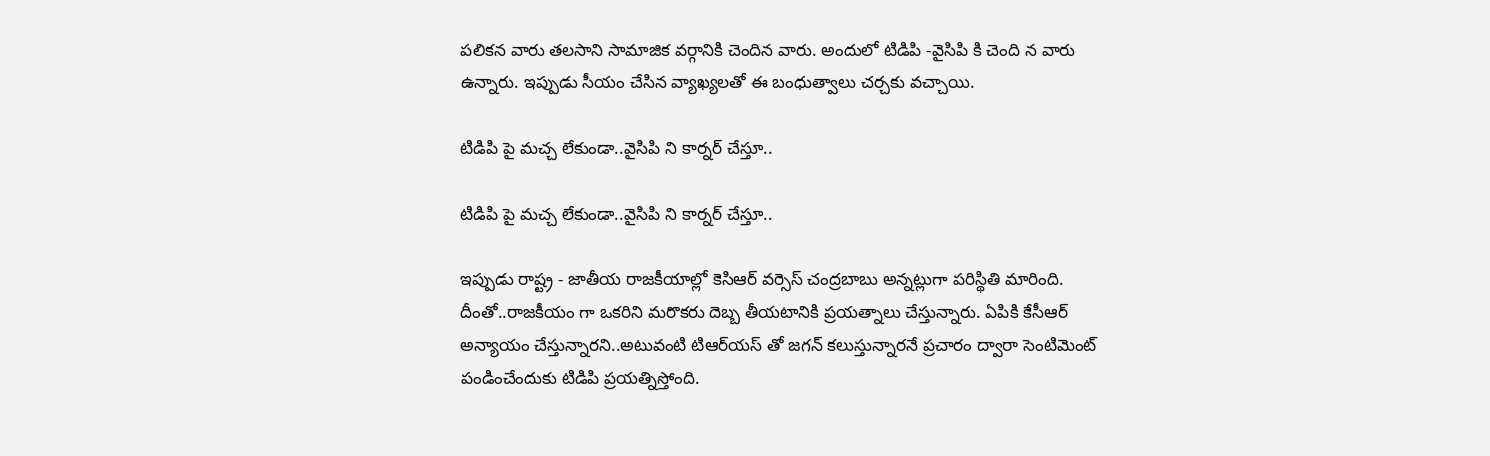ప‌లిక‌న వారు త‌ల‌సాని సామాజిక వ‌ర్గానికి చెందిన వారు. అందులో టిడిపి -వైసిపి కి చెంది న వారు ఉన్నారు. ఇప్పుడు సీయం చేసిన వ్యాఖ్య‌ల‌తో ఈ బంధుత్వాలు చ‌ర్చ‌కు వ‌చ్చాయి.

టిడిపి పై మ‌చ్చ లేకుండా..వైసిపి ని కార్న‌ర్ చేస్తూ..

టిడిపి పై మ‌చ్చ లేకుండా..వైసిపి ని కార్న‌ర్ చేస్తూ..

ఇప్పుడు రాష్ట్ర - జాతీయ రాజ‌కీయాల్లో కెసిఆర్ వ‌ర్సెస్ చంద్ర‌బాబు అన్న‌ట్లుగా ప‌రిస్థితి మారింది. దీంతో..రాజ‌కీయం గా ఒక‌రిని మరొక‌రు దెబ్బ తీయ‌టానికి ప్ర‌య‌త్నాలు చేస్తున్నారు. ఏపికి కేసీఆర్ అన్యాయం చేస్తున్నార‌ని..అటువంటి టిఆర్‌య‌స్ తో జ‌గ‌న్ క‌లుస్తున్నార‌నే ప్ర‌చారం ద్వారా సెంటిమెంట్ పండించేందుకు టిడిపి ప్ర‌య‌త్నిస్తోంది.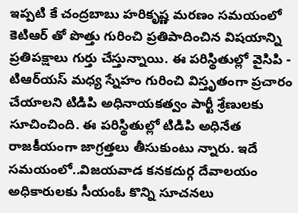ఇప్ప‌టి కే చంద్ర‌బాబు హ‌రికృష్ణ మ‌ర‌ణం స‌మ‌యంలో కెటిఆర్ తో పొత్తు గురించి ప్ర‌తిపాదించిన విష‌యాన్ని ప్ర‌తిప‌క్షాలు గుర్తు చేస్తున్నాయి. ఈ ప‌రిస్థితుల్లో వైసిపి - టిఆర్‌య‌స్ మ‌ధ్య స్నేహం గురించి విస్తృతంగా ప్ర‌చారం చేయాల‌ని టిడిపి అధినాయ‌క‌త్వం పార్టీ శ్రేణుల‌కు సూచించింది. ఈ ప‌రిస్థితుల్లో టిడిపి అధినేత రాజ‌కీయంగా జాగ్ర‌త్త‌లు తీసుకుంటు న్నారు. ఇదే స‌మ‌యంలో..విజ‌య‌వాడ కన‌క‌దుర్గ దేవాలయం అధికారుల‌కు సీయంఓ కొన్ని సూచ‌న‌లు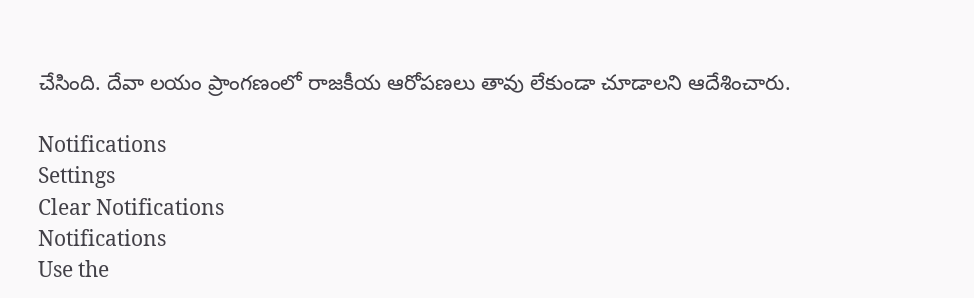చేసింది. దేవా లయం ప్రాంగ‌ణంలో రాజ‌కీయ ఆరోప‌ణ‌లు తావు లేకుండా చూడాల‌ని ఆదేశించారు.

Notifications
Settings
Clear Notifications
Notifications
Use the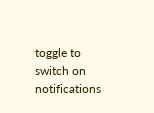toggle to switch on notifications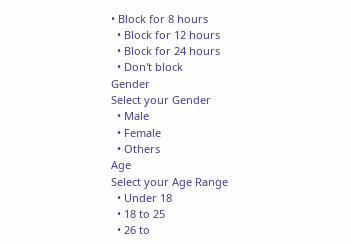• Block for 8 hours
  • Block for 12 hours
  • Block for 24 hours
  • Don't block
Gender
Select your Gender
  • Male
  • Female
  • Others
Age
Select your Age Range
  • Under 18
  • 18 to 25
  • 26 to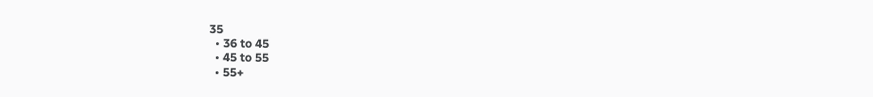35
  • 36 to 45
  • 45 to 55
  • 55+